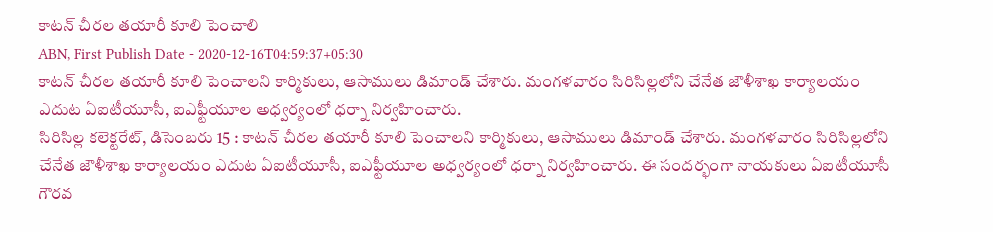కాటన్ చీరల తయారీ కూలి పెంచాలి
ABN, First Publish Date - 2020-12-16T04:59:37+05:30
కాటన్ చీరల తయారీ కూలి పెంచాలని కార్మికులు, ఆసాములు డిమాండ్ చేశారు. మంగళవారం సిరిసిల్లలోని చేనేత జౌళీశాఖ కార్యాలయం ఎదుట ఏఐటీయూసీ, ఐఎఫ్టీయూల అధ్వర్యంలో ధర్నా నిర్వహించారు.
సిరిసిల్ల కలెక్టరేట్, డిసెంబరు 15 : కాటన్ చీరల తయారీ కూలి పెంచాలని కార్మికులు, ఆసాములు డిమాండ్ చేశారు. మంగళవారం సిరిసిల్లలోని చేనేత జౌళీశాఖ కార్యాలయం ఎదుట ఏఐటీయూసీ, ఐఎఫ్టీయూల అధ్వర్యంలో ధర్నా నిర్వహించారు. ఈ సందర్భంగా నాయకులు ఏఐటీయూసీ గౌరవ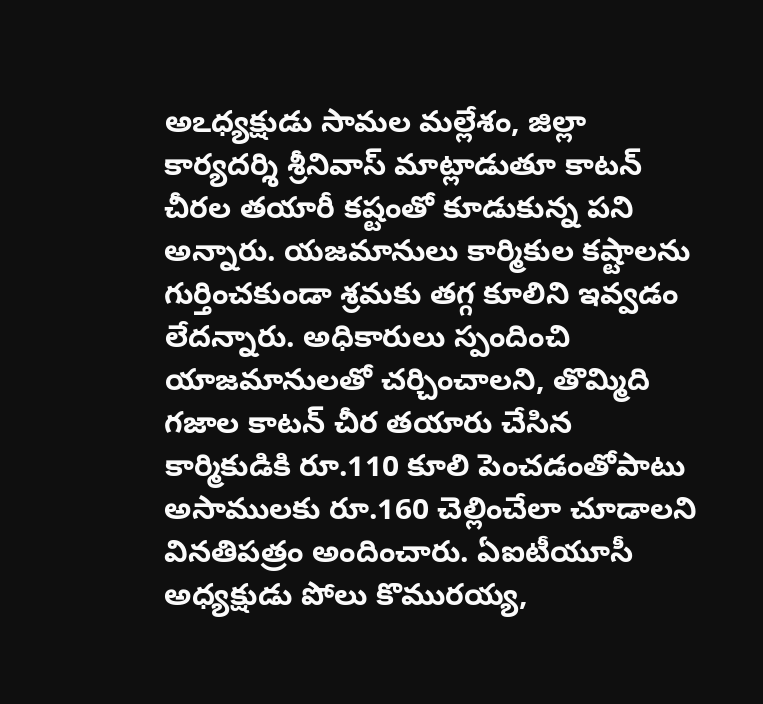అఽధ్యక్షుడు సామల మల్లేశం, జిల్లా కార్యదర్శి శ్రీనివాస్ మాట్లాడుతూ కాటన్ చీరల తయారీ కష్టంతో కూడుకున్న పని అన్నారు. యజమానులు కార్మికుల కష్టాలను గుర్తించకుండా శ్రమకు తగ్గ కూలిని ఇవ్వడం లేదన్నారు. అధికారులు స్పందించి యాజమానులతో చర్చించాలని, తొమ్మిది గజాల కాటన్ చీర తయారు చేసిన కార్మికుడికి రూ.110 కూలి పెంచడంతోపాటు అసాములకు రూ.160 చెల్లించేలా చూడాలని వినతిపత్రం అందించారు. ఏఐటీయూసీ అధ్యక్షుడు పోలు కొమురయ్య,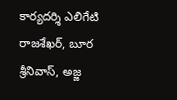కార్యదర్శి ఎలిగేటి రాజశేఖర్, బూర శ్రీనివాస్, అజ్జ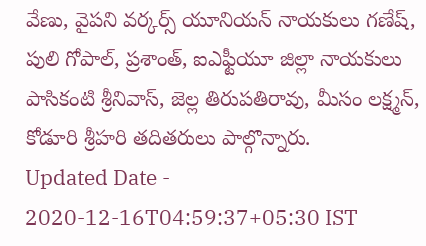వేణు, వైపని వర్కర్స్ యూనియన్ నాయకులు గణేష్, పులి గోపాల్, ప్రశాంత్, ఐఎఫ్టీయూ జిల్లా నాయకులు పాసికంటి శ్రీనివాస్, జెల్ల తిరుపతిరావు, మీసం లక్ష్మన్, కోడూరి శ్రీహరి తదితరులు పాల్గొన్నారు.
Updated Date - 2020-12-16T04:59:37+05:30 IST